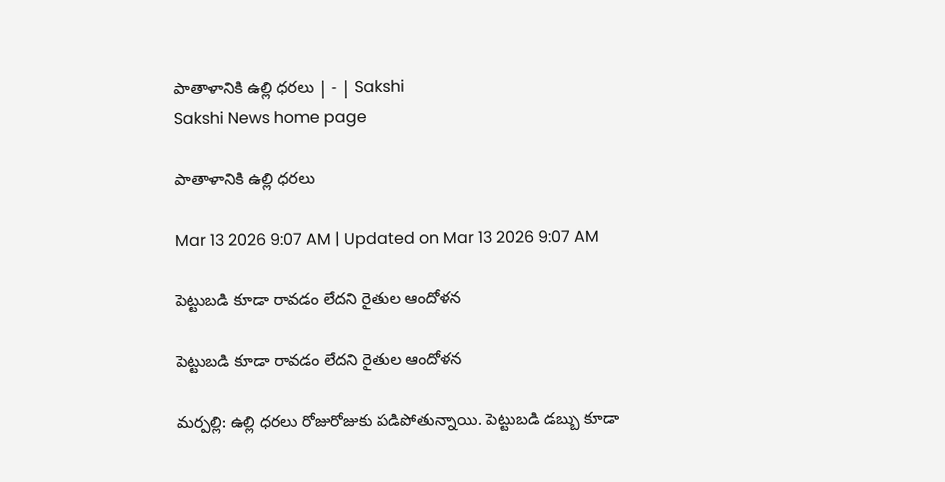పాతాళానికి ఉల్లి ధరలు | - | Sakshi
Sakshi News home page

పాతాళానికి ఉల్లి ధరలు

Mar 13 2026 9:07 AM | Updated on Mar 13 2026 9:07 AM

పెట్టుబడి కూడా రావడం లేదని రైతుల ఆందోళన

పెట్టుబడి కూడా రావడం లేదని రైతుల ఆందోళన

మర్పల్లి: ఉల్లి ధరలు రోజురోజుకు పడిపోతున్నాయి. పెట్టుబడి డబ్బు కూడా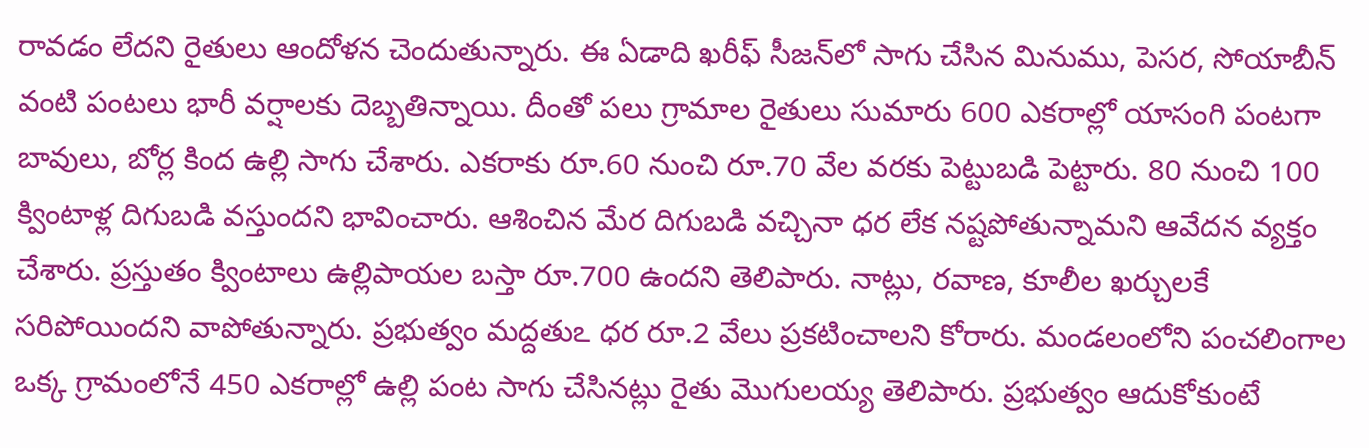రావడం లేదని రైతులు ఆందోళన చెందుతున్నారు. ఈ ఏడాది ఖరీఫ్‌ సీజన్‌లో సాగు చేసిన మినుము, పెసర, సోయాబీన్‌ వంటి పంటలు భారీ వర్షాలకు దెబ్బతిన్నాయి. దీంతో పలు గ్రామాల రైతులు సుమారు 600 ఎకరాల్లో యాసంగి పంటగా బావులు, బోర్ల కింద ఉల్లి సాగు చేశారు. ఎకరాకు రూ.60 నుంచి రూ.70 వేల వరకు పెట్టుబడి పెట్టారు. 80 నుంచి 100 క్వింటాళ్ల దిగుబడి వస్తుందని భావించారు. ఆశించిన మేర దిగుబడి వచ్చినా ధర లేక నష్టపోతున్నామని ఆవేదన వ్యక్తం చేశారు. ప్రస్తుతం క్వింటాలు ఉల్లిపాయల బస్తా రూ.700 ఉందని తెలిపారు. నాట్లు, రవాణ, కూలీల ఖర్చులకే సరిపోయిందని వాపోతున్నారు. ప్రభుత్వం మద్దతుఽ ధర రూ.2 వేలు ప్రకటించాలని కోరారు. మండలంలోని పంచలింగాల ఒక్క గ్రామంలోనే 450 ఎకరాల్లో ఉల్లి పంట సాగు చేసినట్లు రైతు మొగులయ్య తెలిపారు. ప్రభుత్వం ఆదుకోకుంటే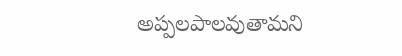అప్పలపాలవుతామని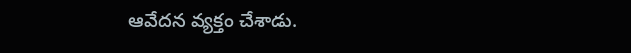ఆవేదన వ్యక్తం చేశాడు.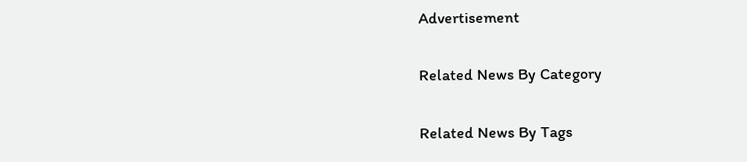Advertisement

Related News By Category

Related News By Tags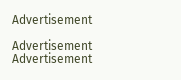Advertisement

Advertisement
Advertisement